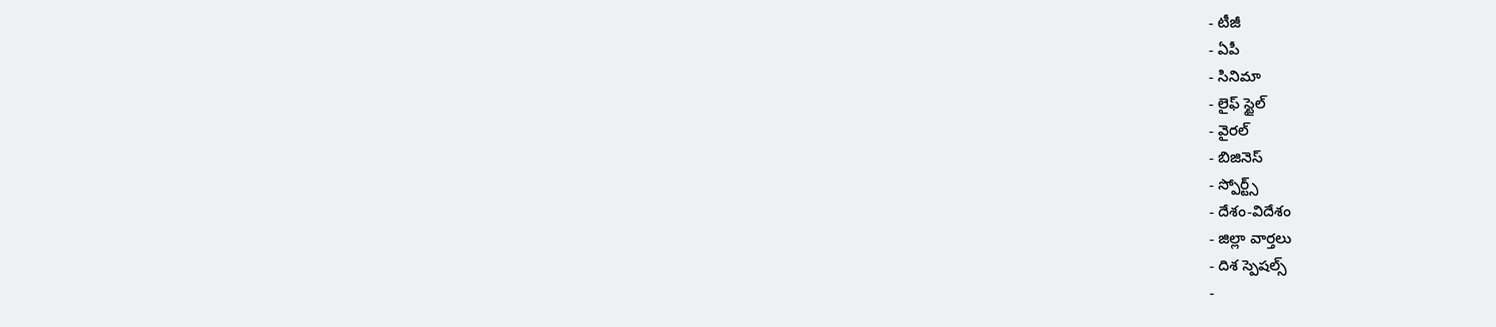- టీజీ
- ఏపీ
- సినిమా
- లైఫ్ స్టైల్
- వైరల్
- బిజినెస్
- స్పోర్ట్స్
- దేశం-విదేశం
- జిల్లా వార్తలు
- దిశ స్పెషల్స్
-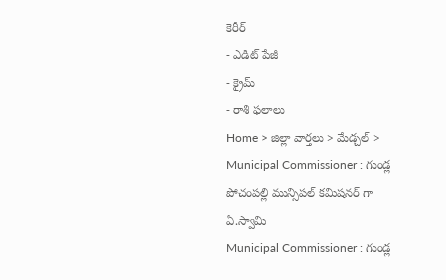కెరీర్
- ఎడిట్ పేజీ
- క్రైమ్
- రాశి ఫలాలు
Home > జిల్లా వార్తలు > మేడ్చల్ > Municipal Commissioner : గుండ్ల పోచంపల్లి మున్సిపల్ కమిషనర్ గా ఏ.స్వామి
Municipal Commissioner : గుండ్ల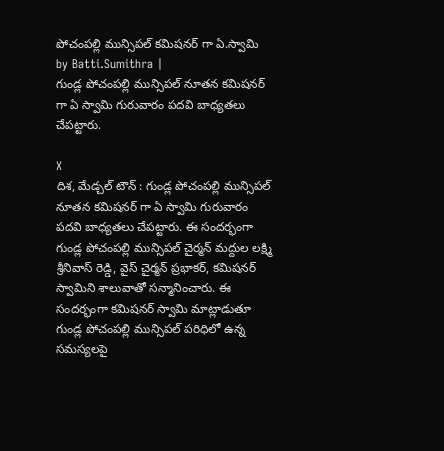పోచంపల్లి మున్సిపల్ కమిషనర్ గా ఏ.స్వామి
by Batti.Sumithra |
గుండ్ల పోచంపల్లి మున్సిపల్ నూతన కమిషనర్ గా ఏ స్వామి గురువారం పదవి బాధ్యతలు చేపట్టారు.

X
దిశ, మేడ్చల్ టౌన్ : గుండ్ల పోచంపల్లి మున్సిపల్ నూతన కమిషనర్ గా ఏ స్వామి గురువారం పదవి బాధ్యతలు చేపట్టారు. ఈ సందర్భంగా గుండ్ల పోచంపల్లి మున్సిపల్ చైర్మన్ మద్దుల లక్ష్మి శ్రీనివాస్ రెడ్డి, వైస్ చైర్మన్ ప్రభాకర్, కమిషనర్ స్వామిని శాలువాతో సన్మానించారు. ఈ సందర్భంగా కమిషనర్ స్వామి మాట్లాడుతూ గుండ్ల పోచంపల్లి మున్సిపల్ పరిధిలో ఉన్న సమస్యలపై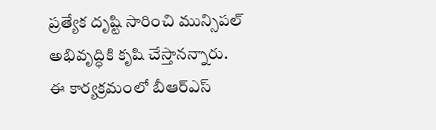ప్రత్యేక దృష్టి సారించి మున్సిపల్ అభివృద్ధికి కృషి చేస్తానన్నారు. ఈ కార్యక్రమంలో బీఆర్ఎస్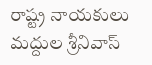రాష్ట్ర నాయకులు మద్దుల శ్రీనివాస్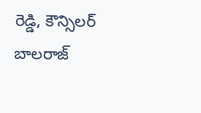రెడ్డి, కౌన్సిలర్ బాలరాజ్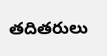తదితరులు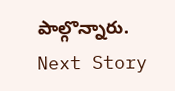పాల్గొన్నారు.
Next Story